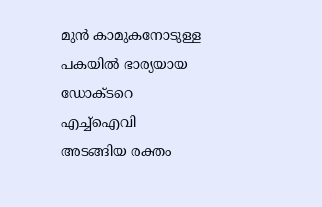മുൻ കാമുകനോടുള്ള പകയിൽ ഭാര്യയായ ഡോക്ടറെ എച്ച്ഐവി അടങ്ങിയ രക്തം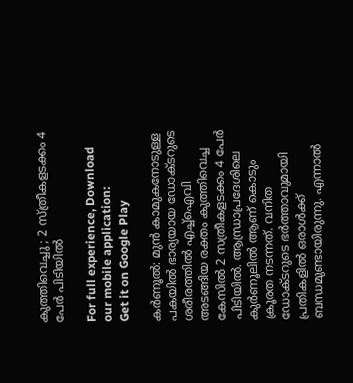കുത്തിവെച്ചു ; 2 സ്ത്രീകളടക്കം 4 പേർ പിടിയിൽ

For full experience, Download our mobile application:
Get it on Google Play

കർണൂൽ: മുൻ കാമുകനോടുള്ള പകയിൽ ഭാര്യയായ ഡോക്ടറുടെ ശരീരത്തിൽ എച്ച്ഐവി അടങ്ങിയ രക്തം കുത്തിവെച്ച കേസിൽ 2 സത്രീകളടക്കം 4 പേർ പിടിയിൽ. ആന്ധ്രാപ്രദേശിലെ കുർണൂലിൽ ആണ് കൊടും ക്രൂരത നടന്നത്. വനിത ഡോക്ടറുടെ ഭർത്താവുമായി പ്രതികളിൽ ഒരാൾക്ക് ബന്ധമുണ്ടായിരുന്നു. എന്നാൽ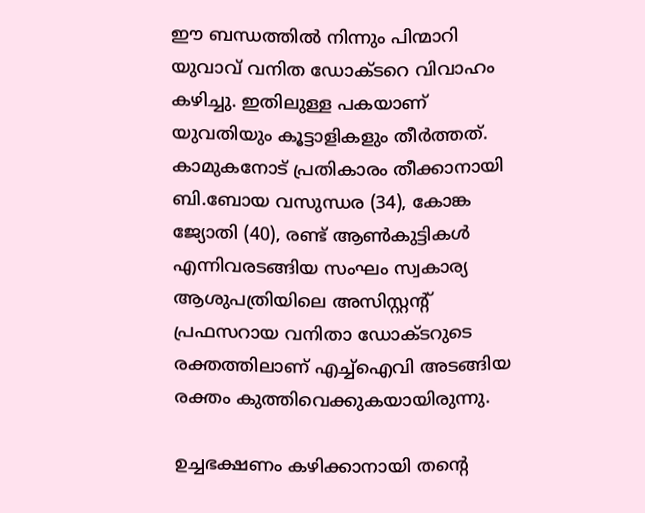ഈ ബന്ധത്തിൽ നിന്നും പിന്മാറി യുവാവ് വനിത ഡോക്ടറെ വിവാഹം കഴിച്ചു. ഇതിലുള്ള പകയാണ് യുവതിയും കൂട്ടാളികളും തീർത്തത്. കാമുകനോട് പ്രതികാരം തീ‍ക്കാനായി ബി.ബോയ വസുന്ധര (34), കോങ്ക ജ്യോതി (40), രണ്ട് ആൺകുട്ടികൾ എന്നിവരടങ്ങിയ സംഘം സ്വകാര്യ ആശുപത്രിയിലെ അസിസ്റ്റന്റ് പ്രഫസറായ വനിതാ ഡോക്ടറുടെ രക്തത്തിലാണ് എച്ച്ഐവി അടങ്ങിയ രക്തം കുത്തിവെക്കുകയായിരുന്നു.

ഉച്ചഭക്ഷണം കഴിക്കാനായി തന്റെ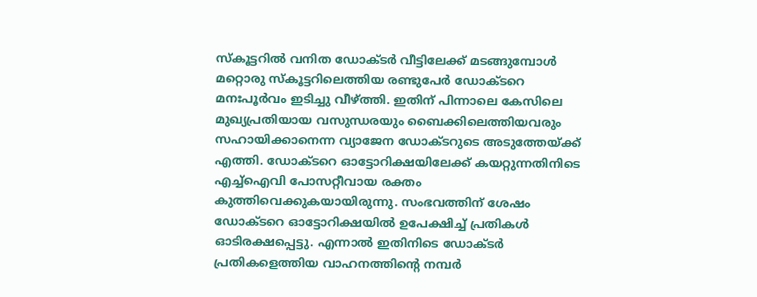സ്കൂട്ടറിൽ വനിത ഡോക്ടർ വീട്ടിലേക്ക് മടങ്ങുമ്പോൾ മറ്റൊരു സ്കൂട്ടറിലെത്തിയ രണ്ടുപേർ ഡോക്ടറെ മനഃപൂർവം ഇടിച്ചു വീഴ്ത്തി. ഇതിന് പിന്നാലെ കേസിലെ മുഖ്യപ്രതിയായ വസുന്ധരയും ബൈക്കിലെത്തിയവരും സഹായിക്കാനെന്ന വ്യാജേന ഡോക്ടറുടെ അടുത്തേയ്ക്ക് എത്തി. ഡോക്ടറെ ഓട്ടോറിക്ഷയിലേക്ക് കയറ്റുന്നതിനിടെ എച്ച്ഐവി പോസറ്റീവായ രക്തം കുത്തിവെക്കുകയായിരുന്നു. സംഭവത്തിന് ശേഷം ഡോക്ടറെ ഓട്ടോറിക്ഷയിൽ ഉപേക്ഷിച്ച് പ്രതികൾ ഓടിരക്ഷപ്പെട്ടു. എന്നാൽ ഇതിനിടെ ഡോക്ടർ പ്രതികളെത്തിയ വാഹനത്തിന്റെ നമ്പർ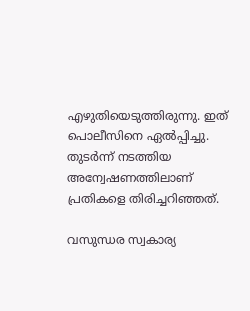എഴുതിയെടുത്തിരുന്നു. ഇത് പൊലീസിനെ ഏൽപ്പിച്ചു. തുടർന്ന് നടത്തിയ അന്വേഷണത്തിലാണ് പ്രതികളെ തിരിച്ചറിഞ്ഞത്.

വസുന്ധര സ്വകാര്യ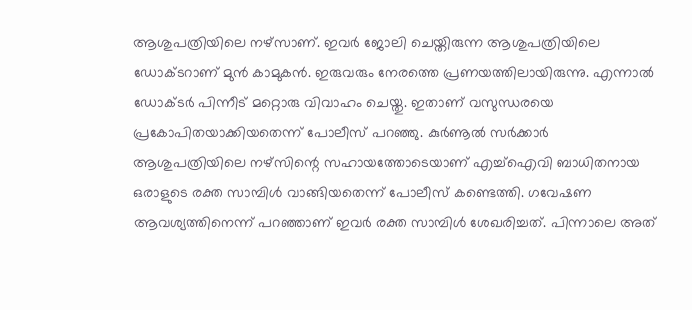ആശുപത്രിയിലെ നഴ്സാണ്. ഇവർ ജോലി ചെയ്തിരുന്ന ആശുപത്രിയിലെ ഡോക്ടറാണ് മുൻ കാമുകൻ. ഇരുവരും നേരത്തെ പ്രണയത്തിലായിരുന്നു. എന്നാൽ ഡോക്ടർ പിന്നീട് മറ്റൊരു വിവാഹം ചെയ്തു. ഇതാണ് വസുന്ധരയെ പ്രകോപിതയാക്കിയതെന്ന് പോലീസ് പറഞ്ഞു. കുർണൂൽ സർക്കാർ ആശുപത്രിയിലെ നഴ്സിന്റെ സഹായത്തോടെയാണ് എച്ച്ഐവി ബാധിതനായ ഒരാളുടെ രക്ത സാമ്പിൾ വാങ്ങിയതെന്ന് പോലീസ് കണ്ടെത്തി. ഗവേഷണ ആവശ്യത്തിനെന്ന് പറഞ്ഞാണ് ഇവർ രക്ത സാമ്പിൾ ശേഖരിച്ചത്. പിന്നാലെ അത്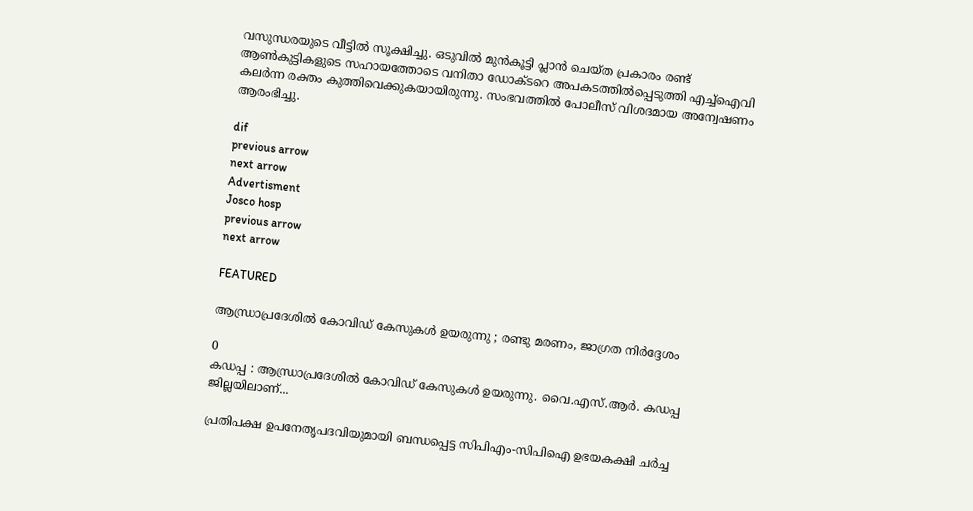വസുന്ധരയുടെ വീട്ടിൽ സൂക്ഷിച്ചു. ഒടുവിൽ മുൻകൂട്ടി പ്ലാൻ ചെയ്ത പ്രകാരം രണ്ട് ആൺകുട്ടികളുടെ സഹായത്തോടെ വനിതാ ഡോക്ടറെ അപകടത്തിൽപ്പെടുത്തി എച്ച്ഐവി കലർന്ന രക്തം കുത്തിവെക്കുകയായിരുന്നു. സംഭവത്തിൽ പോലീസ് വിശദമായ അന്വേഷണം ആരംഭിച്ചു.

dif
previous arrow
next arrow
Advertisment
Josco hosp
previous arrow
next arrow

FEATURED

ആന്ധ്രാപ്രദേശിൽ കോവിഡ് കേസുകൾ ഉയരുന്നു ; രണ്ടു മരണം, ജാഗ്രത നിർദ്ദേശം

0
കഡപ്പ : ആന്ധ്രാപ്രദേശിൽ കോവിഡ് കേസുകൾ ഉയരുന്നു. വൈ.എസ്.ആർ. കഡപ്പ ജില്ലയിലാണ്...

പ്രതിപക്ഷ ഉപനേതൃപദവിയുമായി ബന്ധപ്പെട്ട സിപിഎം-സിപിഐ ഉഭയകക്ഷി ചർച്ച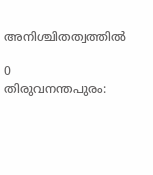അനിശ്ചിതത്വത്തിൽ

0
തിരുവനന്തപുരം: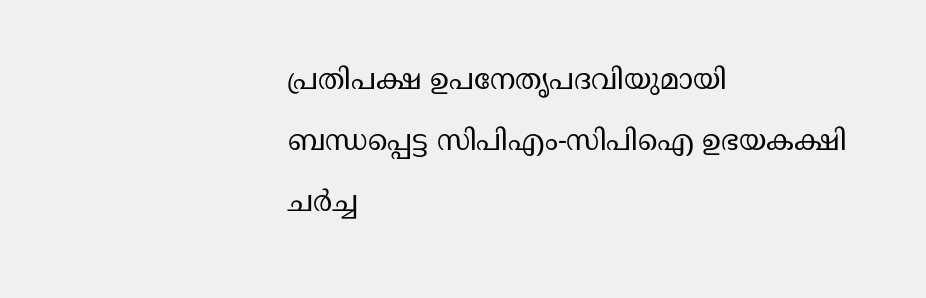പ്രതിപക്ഷ ഉപനേതൃപദവിയുമായി ബന്ധപ്പെട്ട സിപിഎം-സിപിഐ ഉഭയകക്ഷി ചർച്ച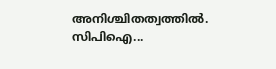അനിശ്ചിതത്വത്തിൽ. സിപിഐ...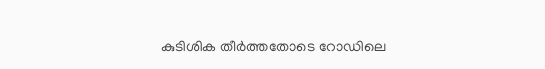കുടിശിക തീർത്തതോടെ റോഡിലെ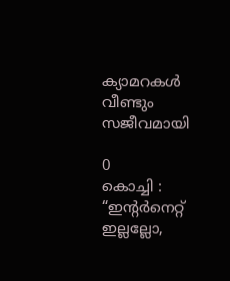ക്യാമറകൾ വീണ്ടും സജീവമായി

0
കൊച്ചി : “ഇന്റർനെറ്റ് ഇല്ലല്ലോ,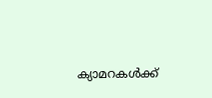ക്യാമറകൾക്ക്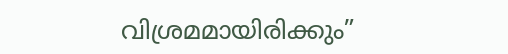വിശ്രമമായിരിക്കും”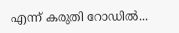എന്ന് കരുതി റോഡിൽ...